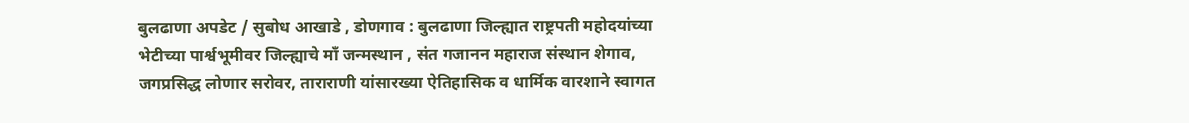बुलढाणा अपडेट / सुबोध आखाडे , डोणगाव : बुलढाणा जिल्ह्यात राष्ट्रपती महोदयांच्या भेटीच्या पार्श्वभूमीवर जिल्ह्याचे माँ जन्मस्थान , संत गजानन महाराज संस्थान शेगाव, जगप्रसिद्ध लोणार सरोवर, ताराराणी यांसारख्या ऐतिहासिक व धार्मिक वारशाने स्वागत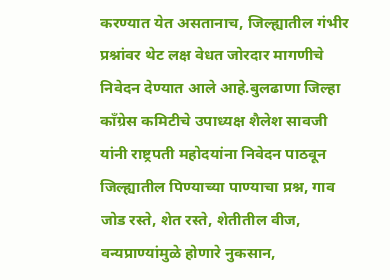करण्यात येत असतानाच, जिल्ह्यातील गंभीर प्रश्नांवर थेट लक्ष वेधत जोरदार मागणीचे निवेदन देण्यात आले आहे.बुलढाणा जिल्हा काँग्रेस कमिटीचे उपाध्यक्ष शैलेश सावजी यांनी राष्ट्रपती महोदयांना निवेदन पाठवून जिल्ह्यातील पिण्याच्या पाण्याचा प्रश्न, गाव जोड रस्ते, शेत रस्ते, शेतीतील वीज, वन्यप्राण्यांमुळे होणारे नुकसान,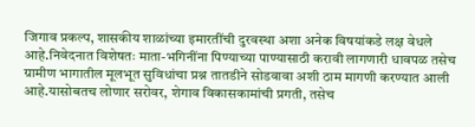जिगाव प्रकल्प, शासकीय शाळांच्या इमारतींची दुरवस्था अशा अनेक विषयांकडे लक्ष वेधले आहे.निवेदनात विशेषतः माता-भगिनींना पिण्याच्या पाण्यासाठी करावी लागणारी धावपळ तसेच ग्रामीण भागातील मूलभूत सुविधांचा प्रश्न तातडीने सोडवावा अशी ठाम मागणी करण्यात आली आहे.यासोबतच लोणार सरोवर, शेगाव विकासकामांची प्रगती, तसेच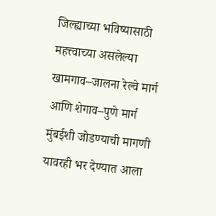जिल्ह्याच्या भविष्यासाठी महत्त्वाच्या असलेल्या खामगाव–जालना रेल्वे मार्ग आणि शेगाव–पुणे मार्ग मुंबईशी जोडण्याची मागणी यावरही भर देण्यात आला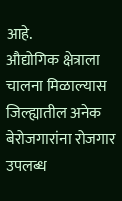आहे.
औद्योगिक क्षेत्राला चालना मिळाल्यास जिल्ह्यातील अनेक बेरोजगारांना रोजगार उपलब्ध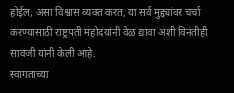होईल, असा विश्वास व्यक्त करत, या सर्व मुद्द्यांवर चर्चा करण्यासाठी राष्ट्रपती महोदयांनी वेळ द्यावा अशी विनंतीही सावजी यांनी केली आहे.
स्वागताच्या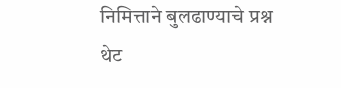निमित्ताने बुलढाण्याचे प्रश्न थेट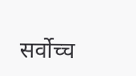सर्वोच्च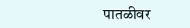पातळीवर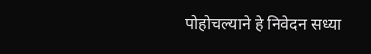पोहोचल्याने हे निवेदन सध्या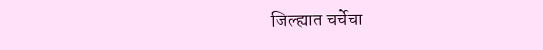जिल्ह्यात चर्चेचा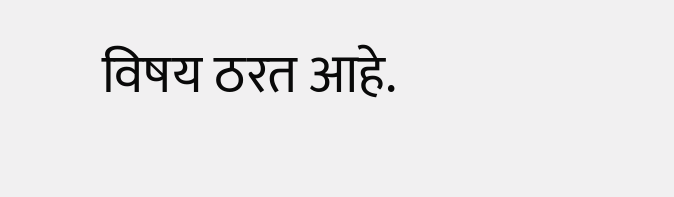विषय ठरत आहे.